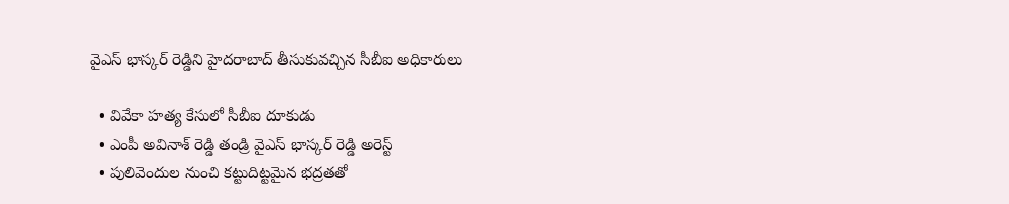వైఎస్ భాస్కర్ రెడ్డిని హైదరాబాద్ తీసుకువచ్చిన సీబీఐ అధికారులు

  • వివేకా హత్య కేసులో సీబీఐ దూకుడు
  • ఎంపీ అవినాశ్ రెడ్డి తండ్రి వైఎస్ భాస్కర్ రెడ్డి అరెస్ట్
  • పులివెందుల నుంచి కట్టుదిట్టమైన భద్రతతో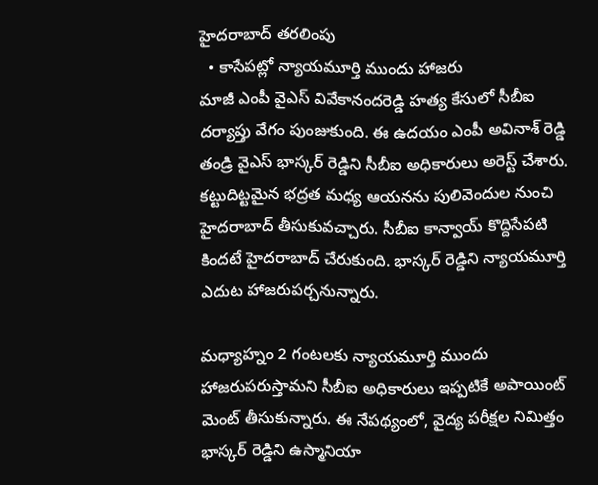హైదరాబాద్ తరలింపు
  • కాసేపట్లో న్యాయమూర్తి ముందు హాజరు
మాజీ ఎంపీ వైఎస్ వివేకానందరెడ్డి హత్య కేసులో సీబీఐ దర్యాప్తు వేగం పుంజుకుంది. ఈ ఉదయం ఎంపీ అవినాశ్ రెడ్డి తండ్రి వైఎస్ భాస్కర్ రెడ్డిని సీబీఐ అధికారులు అరెస్ట్ చేశారు. కట్టుదిట్టమైన భద్రత మధ్య ఆయనను పులివెందుల నుంచి హైదరాబాద్ తీసుకువచ్చారు. సీబీఐ కాన్వాయ్ కొద్దిసేపటి కిందటే హైదరాబాద్ చేరుకుంది. భాస్కర్ రెడ్డిని న్యాయమూర్తి ఎదుట హాజరుపర్చనున్నారు.

మధ్యాహ్నం 2 గంటలకు న్యాయమూర్తి ముందు హాజరుపరుస్తామని సీబీఐ అధికారులు ఇప్పటికే అపాయింట్ మెంట్ తీసుకున్నారు. ఈ నేపథ్యంలో, వైద్య పరీక్షల నిమిత్తం భాస్కర్ రెడ్డిని ఉస్మానియా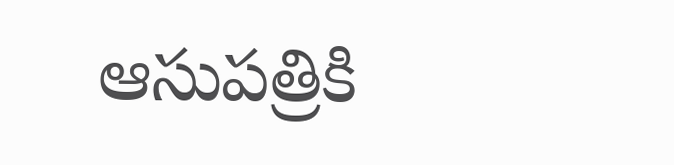ఆసుపత్రికి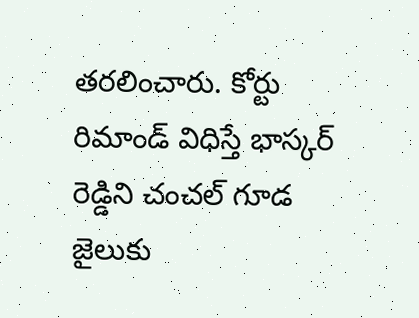తరలించారు. కోర్టు రిమాండ్ విధిస్తే భాస్కర్ రెడ్డిని చంచల్ గూడ జైలుకు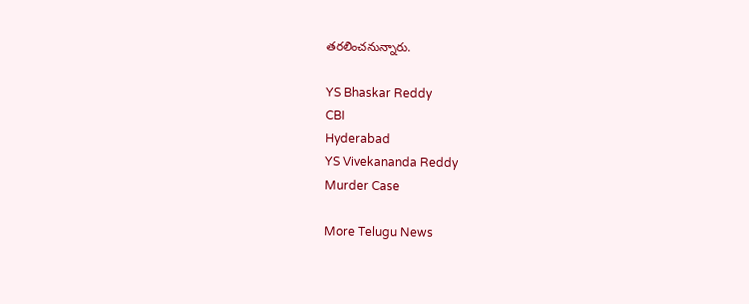తరలించనున్నారు.

YS Bhaskar Reddy
CBI
Hyderabad
YS Vivekananda Reddy
Murder Case

More Telugu News